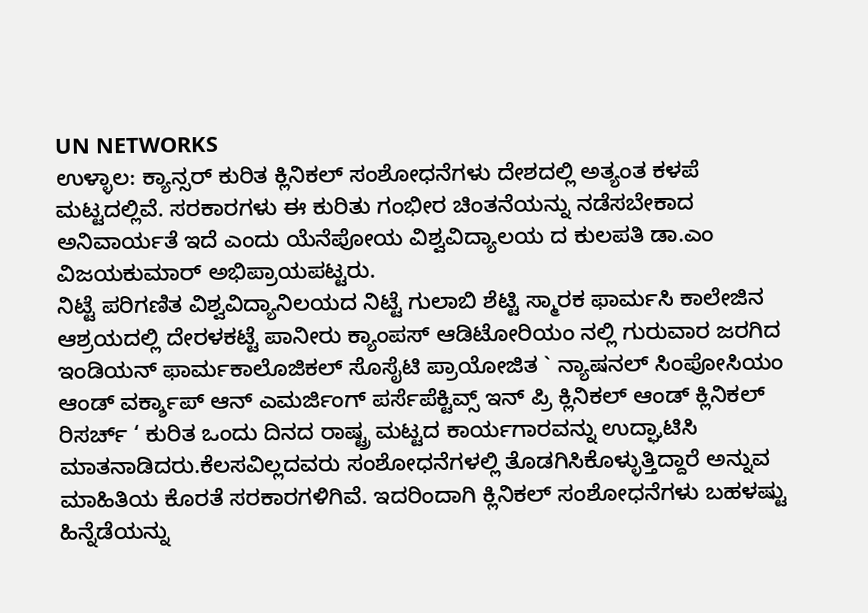UN NETWORKS
ಉಳ್ಳಾಲ: ಕ್ಯಾನ್ಸರ್ ಕುರಿತ ಕ್ಲಿನಿಕಲ್ ಸಂಶೋಧನೆಗಳು ದೇಶದಲ್ಲಿ ಅತ್ಯಂತ ಕಳಪೆ ಮಟ್ಟದಲ್ಲಿವೆ. ಸರಕಾರಗಳು ಈ ಕುರಿತು ಗಂಭೀರ ಚಿಂತನೆಯನ್ನು ನಡೆಸಬೇಕಾದ ಅನಿವಾರ್ಯತೆ ಇದೆ ಎಂದು ಯೆನೆಪೋಯ ವಿಶ್ವವಿದ್ಯಾಲಯ ದ ಕುಲಪತಿ ಡಾ.ಎಂ ವಿಜಯಕುಮಾರ್ ಅಭಿಪ್ರಾಯಪಟ್ಟರು.
ನಿಟ್ಟೆ ಪರಿಗಣಿತ ವಿಶ್ವವಿದ್ಯಾನಿಲಯದ ನಿಟ್ಟೆ ಗುಲಾಬಿ ಶೆಟ್ಟಿ ಸ್ಮಾರಕ ಫಾರ್ಮಸಿ ಕಾಲೇಜಿನ ಆಶ್ರಯದಲ್ಲಿ ದೇರಳಕಟ್ಟೆ ಪಾನೀರು ಕ್ಯಾಂಪಸ್ ಆಡಿಟೋರಿಯಂ ನಲ್ಲಿ ಗುರುವಾರ ಜರಗಿದ ಇಂಡಿಯನ್ ಫಾರ್ಮಕಾಲೊಜಿಕಲ್ ಸೊಸೈಟಿ ಪ್ರಾಯೋಜಿತ ` ನ್ಯಾಷನಲ್ ಸಿಂಪೋಸಿಯಂ ಆಂಡ್ ವರ್ಕ್ಶಾಪ್ ಆನ್ ಎಮರ್ಜಿಂಗ್ ಪರ್ಸೆಪೆಕ್ಟಿವ್ಸ್ ಇನ್ ಪ್ರಿ ಕ್ಲಿನಿಕಲ್ ಆಂಡ್ ಕ್ಲಿನಿಕಲ್ ರಿಸರ್ಚ್ ‘ ಕುರಿತ ಒಂದು ದಿನದ ರಾಷ್ಟ್ರ ಮಟ್ಟದ ಕಾರ್ಯಗಾರವನ್ನು ಉದ್ಘಾಟಿಸಿ ಮಾತನಾಡಿದರು.ಕೆಲಸವಿಲ್ಲದವರು ಸಂಶೋಧನೆಗಳಲ್ಲಿ ತೊಡಗಿಸಿಕೊಳ್ಳುತ್ತಿದ್ದಾರೆ ಅನ್ನುವ ಮಾಹಿತಿಯ ಕೊರತೆ ಸರಕಾರಗಳಿಗಿವೆ. ಇದರಿಂದಾಗಿ ಕ್ಲಿನಿಕಲ್ ಸಂಶೋಧನೆಗಳು ಬಹಳಷ್ಟು ಹಿನ್ನೆಡೆಯನ್ನು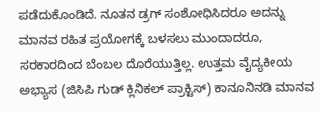ಪಡೆದುಕೊಂಡಿದೆ. ನೂತನ ಡ್ರಗ್ ಸಂಶೋಧಿಸಿದರೂ ಅದನ್ನು ಮಾನವ ರಹಿತ ಪ್ರಯೋಗಕ್ಕೆ ಬಳಸಲು ಮುಂದಾದರೂ, ಸರಕಾರದಿಂದ ಬೆಂಬಲ ದೊರೆಯುತ್ತಿಲ್ಲ. ಉತ್ತಮ ವೈದ್ಯಕೀಯ ಅಭ್ಯಾಸ (ಜಿಸಿಪಿ ಗುಡ್ ಕ್ಲಿನಿಕಲ್ ಪ್ರಾಕ್ಟಿಸ್) ಕಾನೂನಿನಡಿ ಮಾನವ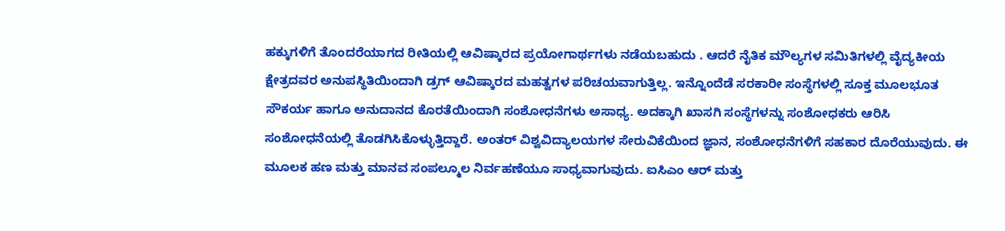ಹಕ್ಕುಗಳಿಗೆ ತೊಂದರೆಯಾಗದ ರೀತಿಯಲ್ಲಿ ಆವಿಷ್ಕಾರದ ಪ್ರಯೋಗಾರ್ಥಗಳು ನಡೆಯಬಹುದು . ಆದರೆ ನೈತಿಕ ಮೌಲ್ಯಗಳ ಸಮಿತಿಗಳಲ್ಲಿ ವೈದ್ಯಕೀಯ ಕ್ಷೇತ್ರದವರ ಅನುಪಸ್ಥಿತಿಯಿಂದಾಗಿ ಡ್ರಗ್ ಆವಿಷ್ಕಾರದ ಮಹತ್ವಗಳ ಪರಿಚಯವಾಗುತ್ತಿಲ್ಲ. ಇನ್ನೊಂದೆಡೆ ಸರಕಾರೀ ಸಂಸ್ಥೆಗಳಲ್ಲಿ ಸೂಕ್ತ ಮೂಲಭೂತ ಸೌಕರ್ಯ ಹಾಗೂ ಅನುದಾನದ ಕೊರತೆಯಿಂದಾಗಿ ಸಂಶೋಧನೆಗಳು ಅಸಾಧ್ಯ. ಅದಕ್ಕಾಗಿ ಖಾಸಗಿ ಸಂಸ್ಥೆಗಳನ್ನು ಸಂಶೋಧಕರು ಆರಿಸಿ ಸಂಶೋಧನೆಯಲ್ಲಿ ತೊಡಗಿಸಿಕೊಳ್ಳುತ್ತಿದ್ದಾರೆ. ಅಂತರ್ ವಿಶ್ವವಿದ್ಯಾಲಯಗಳ ಸೇರುವಿಕೆಯಿಂದ ಜ್ಞಾನ, ಸಂಶೋಧನೆಗಳಿಗೆ ಸಹಕಾರ ದೊರೆಯುವುದು. ಈ ಮೂಲಕ ಹಣ ಮತ್ತು ಮಾನವ ಸಂಪಲ್ಮೂಲ ನಿರ್ವಹಣೆಯೂ ಸಾಧ್ಯವಾಗುವುದು. ಐಸಿಎಂ ಆರ್ ಮತ್ತು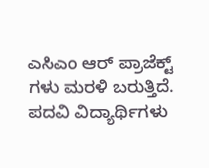ಎಸಿಎಂ ಆರ್ ಪ್ರಾಜೆಕ್ಟ್ ಗಳು ಮರಳಿ ಬರುತ್ತಿದೆ. ಪದವಿ ವಿದ್ಯಾರ್ಥಿಗಳು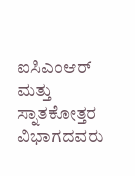ಐಸಿಎಂಆರ್ ಮತ್ತು ಸ್ನಾತಕೋತ್ತರ ವಿಭಾಗದವರು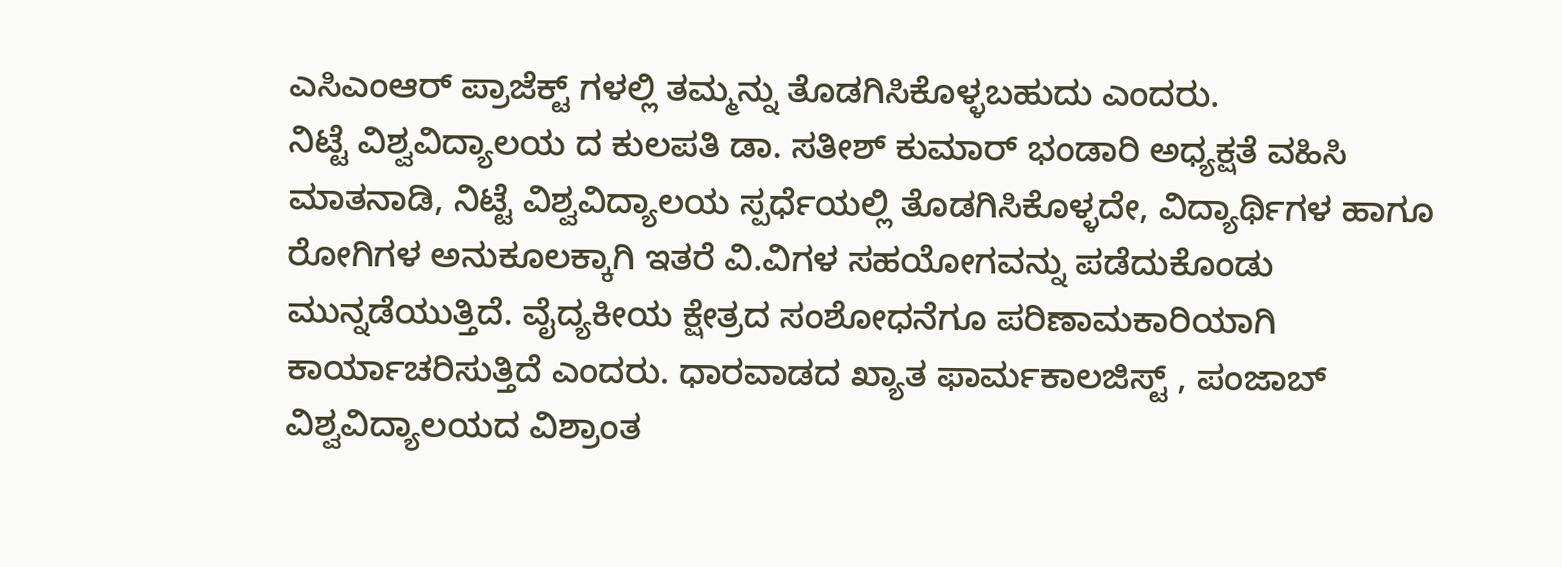ಎಸಿಎಂಆರ್ ಪ್ರಾಜೆಕ್ಟ್ ಗಳಲ್ಲಿ ತಮ್ಮನ್ನು ತೊಡಗಿಸಿಕೊಳ್ಳಬಹುದು ಎಂದರು.
ನಿಟ್ಟೆ ವಿಶ್ವವಿದ್ಯಾಲಯ ದ ಕುಲಪತಿ ಡಾ. ಸತೀಶ್ ಕುಮಾರ್ ಭಂಡಾರಿ ಅಧ್ಯಕ್ಷತೆ ವಹಿಸಿ ಮಾತನಾಡಿ, ನಿಟ್ಟೆ ವಿಶ್ವವಿದ್ಯಾಲಯ ಸ್ಪರ್ಧೆಯಲ್ಲಿ ತೊಡಗಿಸಿಕೊಳ್ಳದೇ, ವಿದ್ಯಾರ್ಥಿಗಳ ಹಾಗೂ ರೋಗಿಗಳ ಅನುಕೂಲಕ್ಕಾಗಿ ಇತರೆ ವಿ.ವಿಗಳ ಸಹಯೋಗವನ್ನು ಪಡೆದುಕೊಂಡು ಮುನ್ನಡೆಯುತ್ತಿದೆ. ವೈದ್ಯಕೀಯ ಕ್ಷೇತ್ರದ ಸಂಶೋಧನೆಗೂ ಪರಿಣಾಮಕಾರಿಯಾಗಿ ಕಾರ್ಯಾಚರಿಸುತ್ತಿದೆ ಎಂದರು. ಧಾರವಾಡದ ಖ್ಯಾತ ಫಾರ್ಮಕಾಲಜಿಸ್ಟ್ , ಪಂಜಾಬ್ ವಿಶ್ವವಿದ್ಯಾಲಯದ ವಿಶ್ರಾಂತ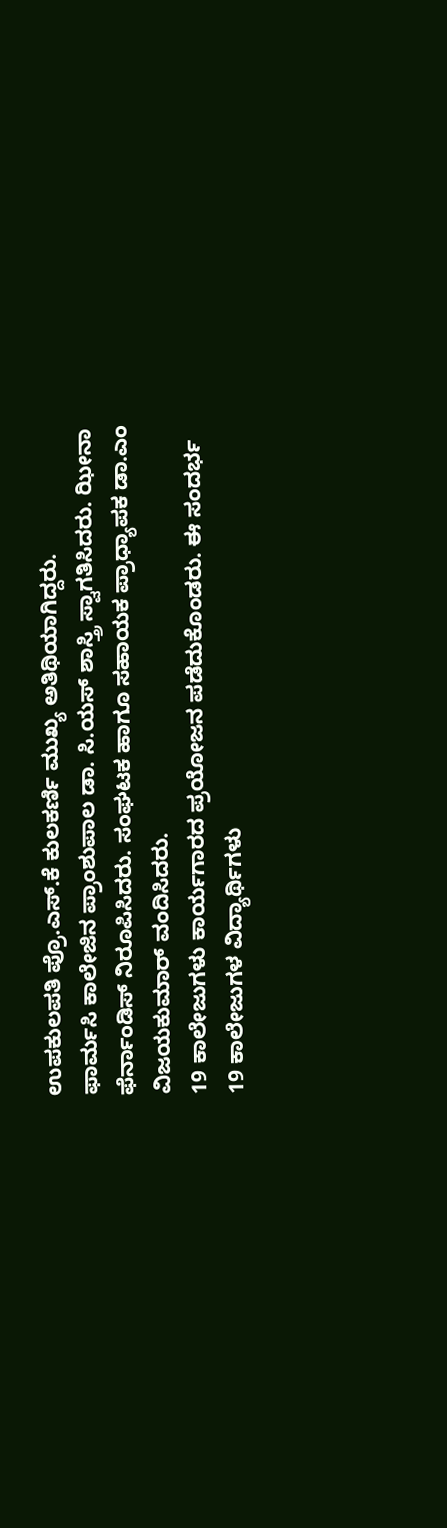ಉಪಕುಲಪತಿ ಪ್ರೊ.ಎಸ್.ಕೆ ಕುಲಕರ್ಣಿ ಮುಖ್ಯ ಅತಿಥಿಯಾಗಿದ್ದರು.
ಫಾರ್ಮಸಿ ಕಾಲೇಜಿನ ಪ್ರಾಂಶುಪಾಲ ಡಾ. ಸಿ.ಯಸ್ ಶಾಸ್ತ್ರಿ ಸ್ವಾಗತಿಸಿದರು. ಝೀನಾ ಫೆರ್ನಾಂಡಿಸ್ ನಿರೂಪಿಸಿದರು. ಸಂಘಟಕ ಹಾಗೂ ಸಹಾಯಕ ಪ್ರಾಧ್ಯಾಪಕ ಡಾ.ಎಂ ವಿಜಯಕುಮಾರ್ ವಂದಿಸಿದರು.
19 ಕಾಲೇಜುಗಳು ಕಾರ್ಯಗಾರದ ಪ್ರಯೋಜನ ಪಡೆದುಕೊಂಡರು. ಈ ಸಂದರ್ಭ 19 ಕಾಲೇಜುಗಳ ವಿದ್ಯಾರ್ಥಿಗಳು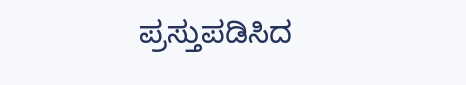ಪ್ರಸ್ತುಪಡಿಸಿದ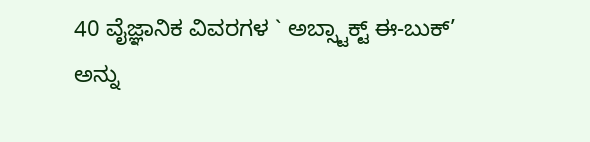40 ವೈಜ್ಞಾನಿಕ ವಿವರಗಳ ` ಅಬ್ಸ್ಟಾಕ್ಟ್ ಈ-ಬುಕ್’ ಅನ್ನು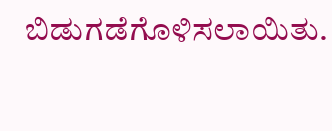ಬಿಡುಗಡೆಗೊಳಿಸಲಾಯಿತು.